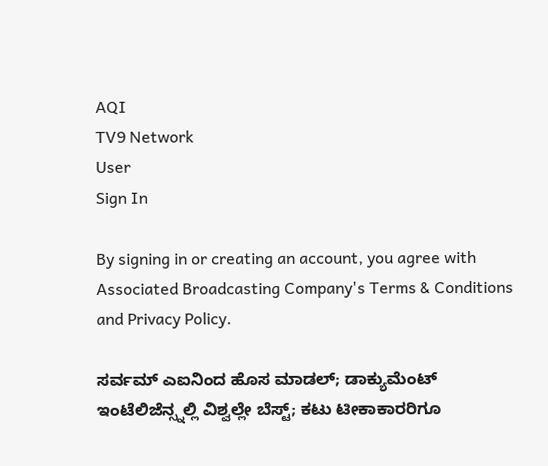AQI
TV9 Network
User
Sign In

By signing in or creating an account, you agree with Associated Broadcasting Company's Terms & Conditions and Privacy Policy.

ಸರ್ವಮ್ ಎಐನಿಂದ ಹೊಸ ಮಾಡಲ್; ಡಾಕ್ಯುಮೆಂಟ್ ಇಂಟೆಲಿಜೆನ್ಸ್ನಲ್ಲಿ ವಿಶ್ವಲ್ಲೇ ಬೆಸ್ಟ್; ಕಟು ಟೀಕಾಕಾರರಿಗೂ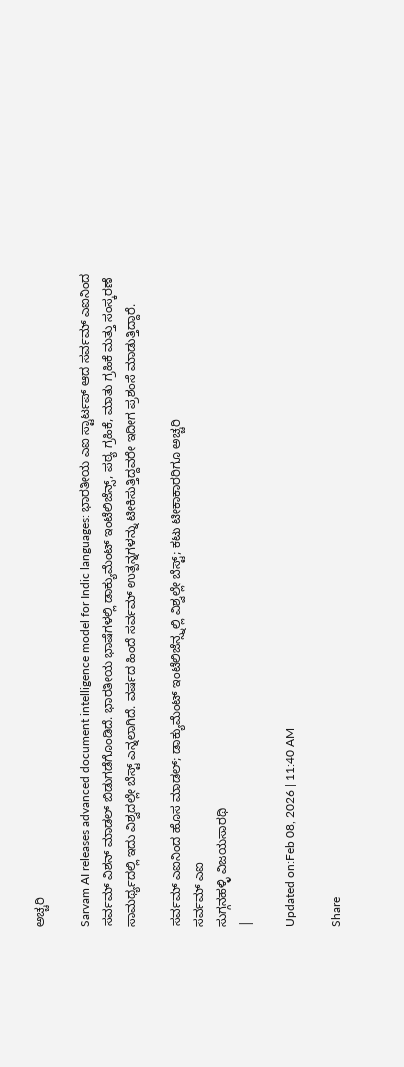ಅಚ್ಚರಿ

Sarvam AI releases advanced document intelligence model for Indic languages: ಭಾರತೀಯ ಎಐ ಸ್ಟಾರ್ಟಪ್ ಆದ ಸರ್ವಮ್ ಎಐನಿಂದ ಸರ್ವಮ್ ವಿಶನ್ ಮಾಡಲ್ ಬಿಡುಗಡೆಗೊಂಡಿದೆ. ಭಾರತೀಯ ಭಾಷೆಗಳಲ್ಲಿ ಡಾಕ್ಯುಮೆಂಟ್ ಇಂಟೆಲಿಜೆನ್ಸ್, ಪಠ್ಯ ಗ್ರಹಿಕೆ, ಮಾತು ಗ್ರಹಿಕೆ ಮತ್ತು ಸಂಸ್ಕರಣೆ ಸಾಮರ್ಥ್ಯದಲ್ಲಿ ಇದು ವಿಶ್ವದಲ್ಲೇ ಬೆಸ್ಟ್ ಎನ್ನಲಾಗಿದೆ. ವರ್ಷದ ಹಿಂದೆ ಸರ್ವಮ್ ಉತ್ಪನ್ನಗಳನ್ನು ಟೀಕಿಸುತ್ತಿದ್ದವರೇ ಇದೀಗ ಪ್ರಶಂಸೆ ಮಾಡುತ್ತಿದ್ದಾರೆ.

ಸರ್ವಮ್ ಎಐನಿಂದ ಹೊಸ ಮಾಡಲ್; ಡಾಕ್ಯುಮೆಂಟ್ ಇಂಟೆಲಿಜೆನ್ಸ್ನಲ್ಲಿ ವಿಶ್ವಲ್ಲೇ ಬೆಸ್ಟ್; ಕಟು ಟೀಕಾಕಾರರಿಗೂ ಅಚ್ಚರಿ
ಸರ್ವಮ್ ಎಐ
ಸುಗ್ಗನಹಳ್ಳಿ ವಿಜಯಸಾರಥಿ
|

Updated on:Feb 08, 2026 | 11:40 AM

Share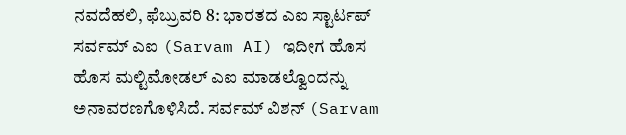ನವದೆಹಲಿ, ಫೆಬ್ರುವರಿ 8: ಭಾರತದ ಎಐ ಸ್ಟಾರ್ಟಪ್ ಸರ್ವಮ್ ಎಐ (Sarvam AI) ಇದೀಗ ಹೊಸ ಹೊಸ ಮಲ್ಟಿಮೋಡಲ್ ಎಐ ಮಾಡಲ್ವೊಂದನ್ನು ಅನಾವರಣಗೊಳಿಸಿದೆ. ಸರ್ವಮ್ ವಿಶನ್ (Sarvam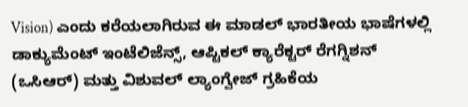Vision) ಎಂದು ಕರೆಯಲಾಗಿರುವ ಈ ಮಾಡಲ್ ಭಾರತೀಯ ಭಾಷೆಗಳಲ್ಲಿ ಡಾಕ್ಯುಮೆಂಟ್ ಇಂಟೆಲಿಜೆನ್ಸ್, ಆಪ್ಟಿಕಲ್ ಕ್ಯಾರೆಕ್ಟರ್ ರೆಗಗ್ನಿಶನ್ (ಒಸಿಆರ್) ಮತ್ತು ವಿಶುವಲ್ ಲ್ಯಾಂಗ್ವೇಜ್ ಗ್ರಹಿಕೆಯ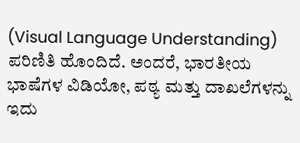(Visual Language Understanding) ಪರಿಣಿತಿ ಹೊಂದಿದೆ. ಅಂದರೆ, ಭಾರತೀಯ ಭಾಷೆಗಳ ವಿಡಿಯೋ, ಪಠ್ಯ ಮತ್ತು ದಾಖಲೆಗಳನ್ನು ಇದು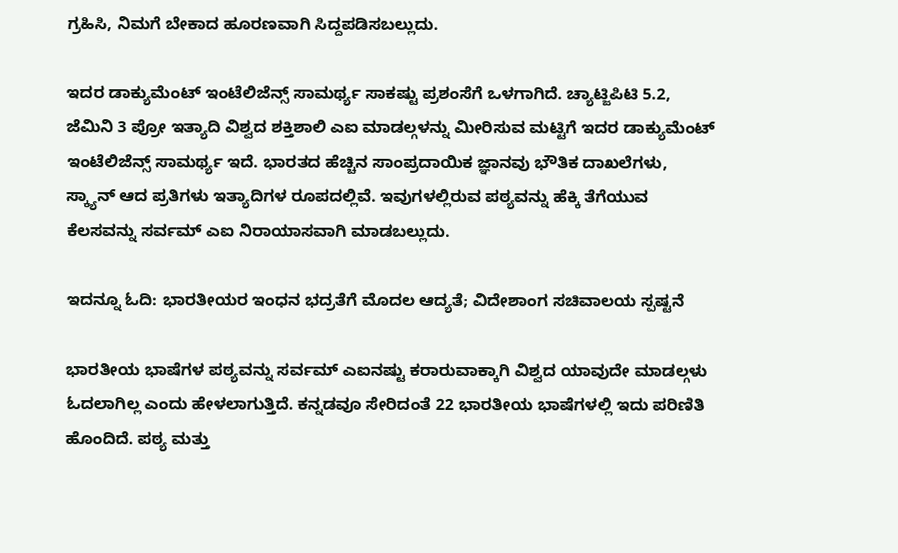ಗ್ರಹಿಸಿ, ನಿಮಗೆ ಬೇಕಾದ ಹೂರಣವಾಗಿ ಸಿದ್ದಪಡಿಸಬಲ್ಲುದು.

ಇದರ ಡಾಕ್ಯುಮೆಂಟ್ ಇಂಟೆಲಿಜೆನ್ಸ್ ಸಾಮರ್ಥ್ಯ ಸಾಕಷ್ಟು ಪ್ರಶಂಸೆಗೆ ಒಳಗಾಗಿದೆ. ಚ್ಯಾಟ್ಜಿಪಿಟಿ 5.2, ಜೆಮಿನಿ 3 ಪ್ರೋ ಇತ್ಯಾದಿ ವಿಶ್ವದ ಶಕ್ತಿಶಾಲಿ ಎಐ ಮಾಡಲ್ಗಳನ್ನು ಮೀರಿಸುವ ಮಟ್ಟಿಗೆ ಇದರ ಡಾಕ್ಯುಮೆಂಟ್ ಇಂಟೆಲಿಜೆನ್ಸ್ ಸಾಮರ್ಥ್ಯ ಇದೆ. ಭಾರತದ ಹೆಚ್ಚಿನ ಸಾಂಪ್ರದಾಯಿಕ ಜ್ಞಾನವು ಭೌತಿಕ ದಾಖಲೆಗಳು, ಸ್ಕ್ಯಾನ್ ಆದ ಪ್ರತಿಗಳು ಇತ್ಯಾದಿಗಳ ರೂಪದಲ್ಲಿವೆ. ಇವುಗಳಲ್ಲಿರುವ ಪಠ್ಯವನ್ನು ಹೆಕ್ಕಿ ತೆಗೆಯುವ ಕೆಲಸವನ್ನು ಸರ್ವಮ್ ಎಐ ನಿರಾಯಾಸವಾಗಿ ಮಾಡಬಲ್ಲುದು.

ಇದನ್ನೂ ಓದಿ: ಭಾರತೀಯರ ಇಂಧನ ಭದ್ರತೆಗೆ ಮೊದಲ ಆದ್ಯತೆ; ವಿದೇಶಾಂಗ ಸಚಿವಾಲಯ ಸ್ಪಷ್ಟನೆ

ಭಾರತೀಯ ಭಾಷೆಗಳ ಪಠ್ಯವನ್ನು ಸರ್ವಮ್ ಎಐನಷ್ಟು ಕರಾರುವಾಕ್ಕಾಗಿ ವಿಶ್ವದ ಯಾವುದೇ ಮಾಡಲ್ಗಳು ಓದಲಾಗಿಲ್ಲ ಎಂದು ಹೇಳಲಾಗುತ್ತಿದೆ. ಕನ್ನಡವೂ ಸೇರಿದಂತೆ 22 ಭಾರತೀಯ ಭಾಷೆಗಳಲ್ಲಿ ಇದು ಪರಿಣಿತಿ ಹೊಂದಿದೆ. ಪಠ್ಯ ಮತ್ತು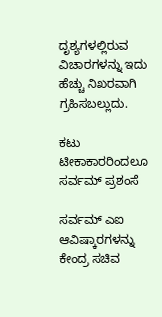ದೃಶ್ಯಗಳಲ್ಲಿರುವ ವಿಚಾರಗಳನ್ನು ಇದು ಹೆಚ್ಚು ನಿಖರವಾಗಿ ಗ್ರಹಿಸಬಲ್ಲುದು.

ಕಟು ಟೀಕಾಕಾರರಿಂದಲೂ ಸರ್ವಮ್ ಪ್ರಶಂಸೆ

ಸರ್ವಮ್ ಎಐ ಆವಿಷ್ಕಾರಗಳನ್ನು ಕೇಂದ್ರ ಸಚಿವ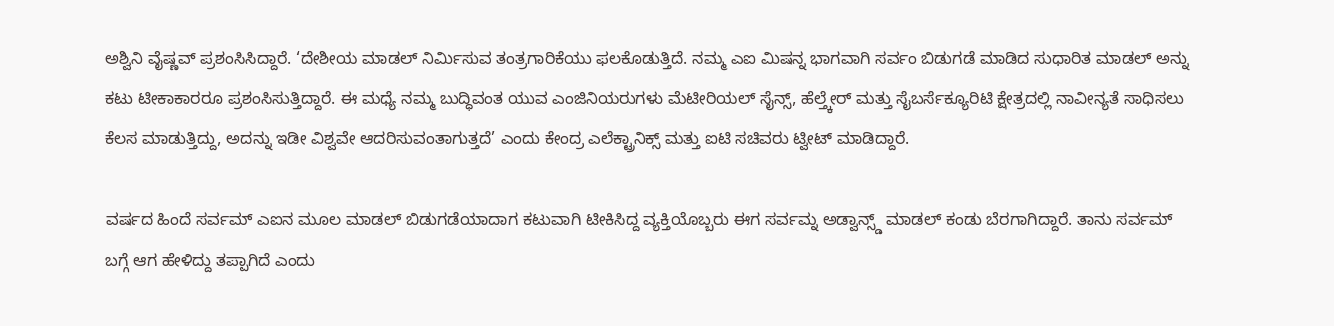ಅಶ್ವಿನಿ ವೈಷ್ಣವ್ ಪ್ರಶಂಸಿಸಿದ್ದಾರೆ. ‘ದೇಶೀಯ ಮಾಡಲ್ ನಿರ್ಮಿಸುವ ತಂತ್ರಗಾರಿಕೆಯು ಫಲಕೊಡುತ್ತಿದೆ. ನಮ್ಮ ಎಐ ಮಿಷನ್ನ ಭಾಗವಾಗಿ ಸರ್ವಂ ಬಿಡುಗಡೆ ಮಾಡಿದ ಸುಧಾರಿತ ಮಾಡಲ್ ಅನ್ನು ಕಟು ಟೀಕಾಕಾರರೂ ಪ್ರಶಂಸಿಸುತ್ತಿದ್ದಾರೆ. ಈ ಮಧ್ಯೆ ನಮ್ಮ ಬುದ್ಧಿವಂತ ಯುವ ಎಂಜಿನಿಯರುಗಳು ಮೆಟೀರಿಯಲ್ ಸೈನ್ಸ್, ಹೆಲ್ತ್ಕೇರ್ ಮತ್ತು ಸೈಬರ್ಸೆಕ್ಯೂರಿಟಿ ಕ್ಷೇತ್ರದಲ್ಲಿ ನಾವೀನ್ಯತೆ ಸಾಧಿಸಲು ಕೆಲಸ ಮಾಡುತ್ತಿದ್ದು, ಅದನ್ನು ಇಡೀ ವಿಶ್ವವೇ ಆದರಿಸುವಂತಾಗುತ್ತದೆ’ ಎಂದು ಕೇಂದ್ರ ಎಲೆಕ್ಟ್ರಾನಿಕ್ಸ್ ಮತ್ತು ಐಟಿ ಸಚಿವರು ಟ್ವೀಟ್ ಮಾಡಿದ್ದಾರೆ.

ವರ್ಷದ ಹಿಂದೆ ಸರ್ವಮ್ ಎಐನ ಮೂಲ ಮಾಡಲ್ ಬಿಡುಗಡೆಯಾದಾಗ ಕಟುವಾಗಿ ಟೀಕಿಸಿದ್ದ ವ್ಯಕ್ತಿಯೊಬ್ಬರು ಈಗ ಸರ್ವಮ್ನ ಅಡ್ವಾನ್ಸ್ಡ್ ಮಾಡಲ್ ಕಂಡು ಬೆರಗಾಗಿದ್ದಾರೆ. ತಾನು ಸರ್ವಮ್ ಬಗ್ಗೆ ಆಗ ಹೇಳಿದ್ದು ತಪ್ಪಾಗಿದೆ ಎಂದು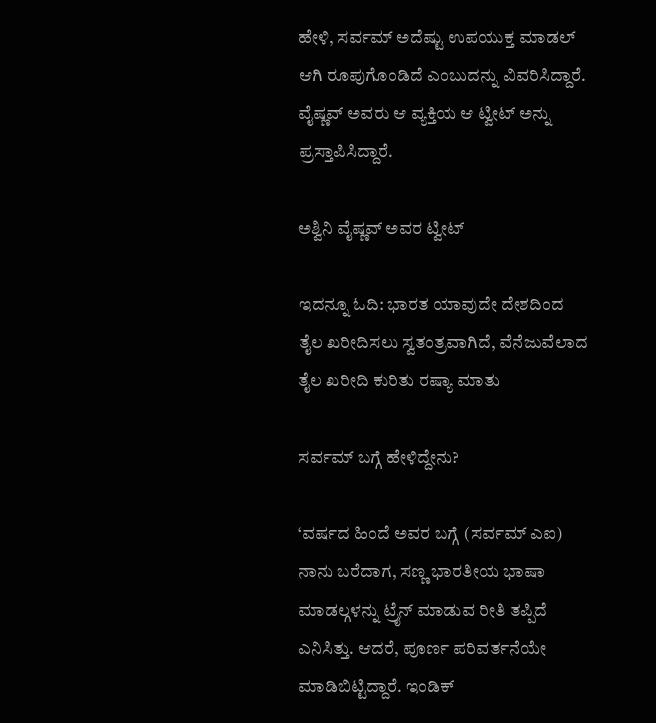ಹೇಳಿ, ಸರ್ವಮ್ ಅದೆಷ್ಟು ಉಪಯುಕ್ತ ಮಾಡಲ್ ಆಗಿ ರೂಪುಗೊಂಡಿದೆ ಎಂಬುದನ್ನು ವಿವರಿಸಿದ್ದಾರೆ. ವೈಷ್ಣವ್ ಅವರು ಆ ವ್ಯಕ್ತಿಯ ಆ ಟ್ವೀಟ್ ಅನ್ನು ಪ್ರಸ್ತಾಪಿಸಿದ್ದಾರೆ.

ಅಶ್ವಿನಿ ವೈಷ್ಣವ್ ಅವರ ಟ್ವೀಟ್

ಇದನ್ನೂ ಓದಿ: ಭಾರತ ಯಾವುದೇ ದೇಶದಿಂದ ತೈಲ ಖರೀದಿಸಲು ಸ್ವತಂತ್ರವಾಗಿದೆ, ವೆನೆಜುವೆಲಾದ ತೈಲ ಖರೀದಿ ಕುರಿತು ರಷ್ಯಾ ಮಾತು

ಸರ್ವಮ್ ಬಗ್ಗೆ ಹೇಳಿದ್ದೇನು?

‘ವರ್ಷದ ಹಿಂದೆ ಅವರ ಬಗ್ಗೆ (ಸರ್ವಮ್ ಎಐ) ನಾನು ಬರೆದಾಗ, ಸಣ್ಣ ಭಾರತೀಯ ಭಾಷಾ ಮಾಡಲ್ಗಳನ್ನು ಟ್ರೈನ್ ಮಾಡುವ ರೀತಿ ತಪ್ಪಿದೆ ಎನಿಸಿತ್ತು. ಆದರೆ, ಪೂರ್ಣ ಪರಿವರ್ತನೆಯೇ ಮಾಡಿಬಿಟ್ಟಿದ್ದಾರೆ. ಇಂಡಿಕ್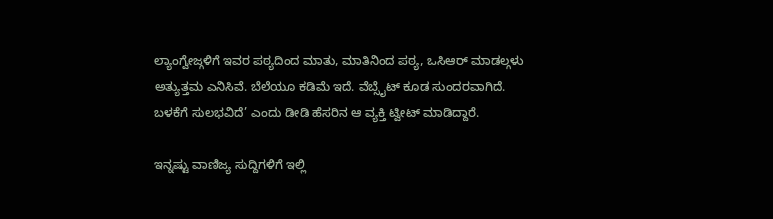ಲ್ಯಾಂಗ್ವೇಜ್ಗಳಿಗೆ ಇವರ ಪಠ್ಯದಿಂದ ಮಾತು, ಮಾತಿನಿಂದ ಪಠ್ಯ, ಒಸಿಆರ್ ಮಾಡಲ್ಗಳು ಅತ್ಯುತ್ತಮ ಎನಿಸಿವೆ. ಬೆಲೆಯೂ ಕಡಿಮೆ ಇದೆ. ವೆಬ್ಸೈಟ್ ಕೂಡ ಸುಂದರವಾಗಿದೆ. ಬಳಕೆಗೆ ಸುಲಭವಿದೆ’ ಎಂದು ಡೀಡಿ ಹೆಸರಿನ ಆ ವ್ಯಕ್ತಿ ಟ್ವೀಟ್ ಮಾಡಿದ್ದಾರೆ.

ಇನ್ನಷ್ಟು ವಾಣಿಜ್ಯ ಸುದ್ದಿಗಳಿಗೆ ಇಲ್ಲಿ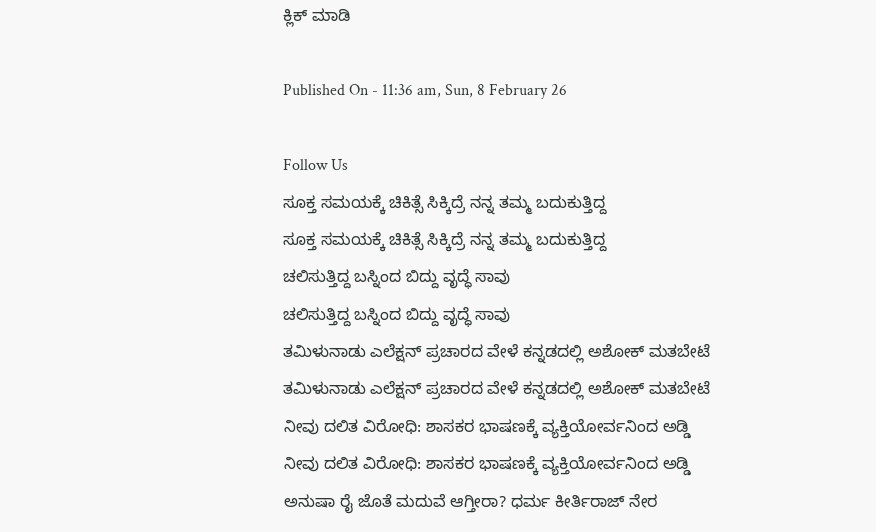ಕ್ಲಿಕ್ ಮಾಡಿ

Published On - 11:36 am, Sun, 8 February 26

Follow Us
ಸೂಕ್ತ ಸಮಯಕ್ಕೆ ಚಿಕಿತ್ಸೆ ಸಿಕ್ಕಿದ್ರೆ ನನ್ನ ತಮ್ಮ ಬದುಕುತ್ತಿದ್ದ
ಸೂಕ್ತ ಸಮಯಕ್ಕೆ ಚಿಕಿತ್ಸೆ ಸಿಕ್ಕಿದ್ರೆ ನನ್ನ ತಮ್ಮ ಬದುಕುತ್ತಿದ್ದ
ಚಲಿಸುತ್ತಿದ್ದ ಬಸ್ನಿಂದ ಬಿದ್ದು ವೃದ್ಧೆ ಸಾವು
ಚಲಿಸುತ್ತಿದ್ದ ಬಸ್ನಿಂದ ಬಿದ್ದು ವೃದ್ಧೆ ಸಾವು
ತಮಿಳುನಾಡು ಎಲೆಕ್ಷನ್‌ ಪ್ರಚಾರದ ವೇಳೆ ಕನ್ನಡದಲ್ಲಿ ಅಶೋಕ್‌ ಮತಬೇಟೆ
ತಮಿಳುನಾಡು ಎಲೆಕ್ಷನ್‌ ಪ್ರಚಾರದ ವೇಳೆ ಕನ್ನಡದಲ್ಲಿ ಅಶೋಕ್‌ ಮತಬೇಟೆ
ನೀವು ದಲಿತ ವಿರೋಧಿ: ಶಾಸಕರ ಭಾಷಣಕ್ಕೆ ವ್ಯಕ್ತಿಯೋರ್ವನಿಂದ ಅಡ್ಡಿ
ನೀವು ದಲಿತ ವಿರೋಧಿ: ಶಾಸಕರ ಭಾಷಣಕ್ಕೆ ವ್ಯಕ್ತಿಯೋರ್ವನಿಂದ ಅಡ್ಡಿ
ಅನುಷಾ ರೈ ಜೊತೆ ಮದುವೆ ಆಗ್ತೀರಾ? ಧರ್ಮ ಕೀರ್ತಿರಾಜ್ ನೇರ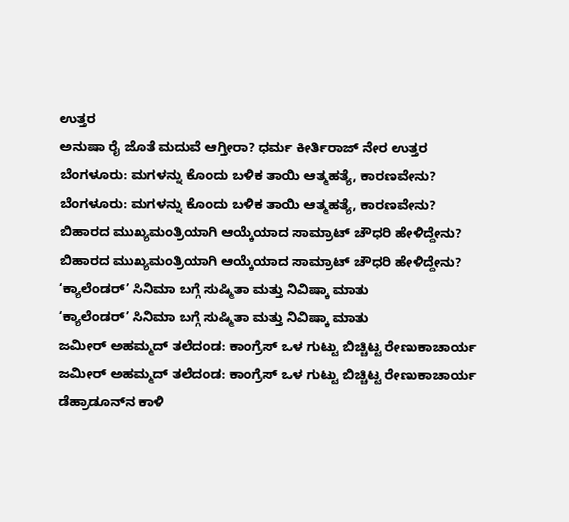ಉತ್ತರ
ಅನುಷಾ ರೈ ಜೊತೆ ಮದುವೆ ಆಗ್ತೀರಾ? ಧರ್ಮ ಕೀರ್ತಿರಾಜ್ ನೇರ ಉತ್ತರ
ಬೆಂಗಳೂರು: ಮಗಳನ್ನು ಕೊಂದು ಬಳಿಕ ತಾಯಿ ಆತ್ಮಹತ್ಯೆ, ಕಾರಣವೇನು?
ಬೆಂಗಳೂರು: ಮಗಳನ್ನು ಕೊಂದು ಬಳಿಕ ತಾಯಿ ಆತ್ಮಹತ್ಯೆ, ಕಾರಣವೇನು?
ಬಿಹಾರದ ಮುಖ್ಯಮಂತ್ರಿಯಾಗಿ ಆಯ್ಕೆಯಾದ ಸಾಮ್ರಾಟ್ ಚೌಧರಿ ಹೇಳಿದ್ದೇನು?
ಬಿಹಾರದ ಮುಖ್ಯಮಂತ್ರಿಯಾಗಿ ಆಯ್ಕೆಯಾದ ಸಾಮ್ರಾಟ್ ಚೌಧರಿ ಹೇಳಿದ್ದೇನು?
‘ಕ್ಯಾಲೆಂಡರ್’ ಸಿನಿಮಾ ಬಗ್ಗೆ ಸುಷ್ಮಿತಾ ಮತ್ತು ನಿವಿಷ್ಕಾ ಮಾತು
‘ಕ್ಯಾಲೆಂಡರ್’ ಸಿನಿಮಾ ಬಗ್ಗೆ ಸುಷ್ಮಿತಾ ಮತ್ತು ನಿವಿಷ್ಕಾ ಮಾತು
ಜಮೀರ್‌ ಅಹಮ್ಮದ್ ತಲೆದಂಡ: ಕಾಂಗ್ರೆಸ್ ಒಳ ಗುಟ್ಟು ಬಿಚ್ಚಿಟ್ಟ ರೇಣುಕಾಚಾರ್ಯ
ಜಮೀರ್‌ ಅಹಮ್ಮದ್ ತಲೆದಂಡ: ಕಾಂಗ್ರೆಸ್ ಒಳ ಗುಟ್ಟು ಬಿಚ್ಚಿಟ್ಟ ರೇಣುಕಾಚಾರ್ಯ
ಡೆಹ್ರಾಡೂನ್‌ನ ಕಾಳಿ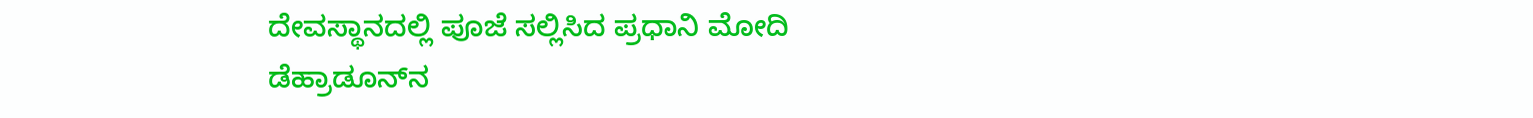ದೇವಸ್ಥಾನದಲ್ಲಿ ಪೂಜೆ ಸಲ್ಲಿಸಿದ ಪ್ರಧಾನಿ ಮೋದಿ
ಡೆಹ್ರಾಡೂನ್‌ನ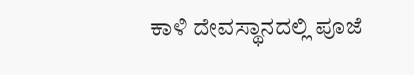ಕಾಳಿ ದೇವಸ್ಥಾನದಲ್ಲಿ ಪೂಜೆ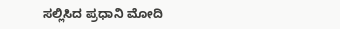ಸಲ್ಲಿಸಿದ ಪ್ರಧಾನಿ ಮೋದಿ